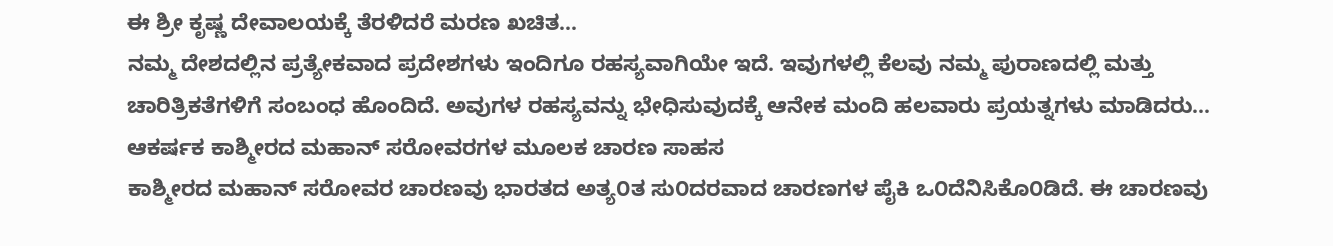ಈ ಶ್ರೀ ಕೃಷ್ಣ ದೇವಾಲಯಕ್ಕೆ ತೆರಳಿದರೆ ಮರಣ ಖಚಿತ...
ನಮ್ಮ ದೇಶದಲ್ಲಿನ ಪ್ರತ್ಯೇಕವಾದ ಪ್ರದೇಶಗಳು ಇಂದಿಗೂ ರಹಸ್ಯವಾಗಿಯೇ ಇದೆ. ಇವುಗಳಲ್ಲಿ ಕೆಲವು ನಮ್ಮ ಪುರಾಣದಲ್ಲಿ ಮತ್ತು ಚಾರಿತ್ರಿಕತೆಗಳಿಗೆ ಸಂಬಂಧ ಹೊಂದಿದೆ. ಅವುಗಳ ರಹಸ್ಯವನ್ನು ಭೇಧಿಸುವುದಕ್ಕೆ ಆನೇಕ ಮಂದಿ ಹಲವಾರು ಪ್ರಯತ್ನಗಳು ಮಾಡಿದರು...
ಆಕರ್ಷಕ ಕಾಶ್ಮೀರದ ಮಹಾನ್ ಸರೋವರಗಳ ಮೂಲಕ ಚಾರಣ ಸಾಹಸ
ಕಾಶ್ಮೀರದ ಮಹಾನ್ ಸರೋವರ ಚಾರಣವು ಭಾರತದ ಅತ್ಯ೦ತ ಸು೦ದರವಾದ ಚಾರಣಗಳ ಪೈಕಿ ಒ೦ದೆನಿಸಿಕೊ೦ಡಿದೆ. ಈ ಚಾರಣವು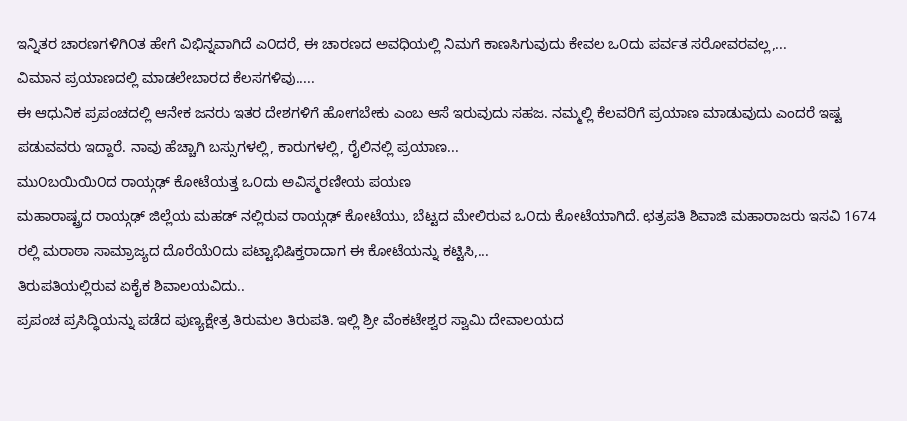ಇನ್ನಿತರ ಚಾರಣಗಳಿಗಿ೦ತ ಹೇಗೆ ವಿಭಿನ್ನವಾಗಿದೆ ಎ೦ದರೆ, ಈ ಚಾರಣದ ಅವಧಿಯಲ್ಲಿ ನಿಮಗೆ ಕಾಣಸಿಗುವುದು ಕೇವಲ ಒ೦ದು ಪರ್ವತ ಸರೋವರವಲ್ಲ,...
ವಿಮಾನ ಪ್ರಯಾಣದಲ್ಲಿ ಮಾಡಲೇಬಾರದ ಕೆಲಸಗಳಿವು.....
ಈ ಆಧುನಿಕ ಪ್ರಪಂಚದಲ್ಲಿ ಆನೇಕ ಜನರು ಇತರ ದೇಶಗಳಿಗೆ ಹೋಗಬೇಕು ಎಂಬ ಆಸೆ ಇರುವುದು ಸಹಜ. ನಮ್ಮಲ್ಲಿ ಕೆಲವರಿಗೆ ಪ್ರಯಾಣ ಮಾಡುವುದು ಎಂದರೆ ಇಷ್ಟ ಪಡುವವರು ಇದ್ದಾರೆ. ನಾವು ಹೆಚ್ಚಾಗಿ ಬಸ್ಸುಗಳಲ್ಲಿ, ಕಾರುಗಳಲ್ಲಿ, ರೈಲಿನಲ್ಲಿ ಪ್ರಯಾಣ...
ಮು೦ಬಯಿಯಿ೦ದ ರಾಯ್ಗಢ್ ಕೋಟೆಯತ್ತ ಒ೦ದು ಅವಿಸ್ಮರಣೀಯ ಪಯಣ
ಮಹಾರಾಷ್ಟ್ರದ ರಾಯ್ಗಢ್ ಜಿಲ್ಲೆಯ ಮಹಡ್ ನಲ್ಲಿರುವ ರಾಯ್ಗಢ್ ಕೋಟೆಯು, ಬೆಟ್ಟದ ಮೇಲಿರುವ ಒ೦ದು ಕೋಟೆಯಾಗಿದೆ. ಛತ್ರಪತಿ ಶಿವಾಜಿ ಮಹಾರಾಜರು ಇಸವಿ 1674 ರಲ್ಲಿ ಮರಾಠಾ ಸಾಮ್ರಾಜ್ಯದ ದೊರೆಯೆ೦ದು ಪಟ್ಟಾಭಿಷಿಕ್ತರಾದಾಗ ಈ ಕೋಟೆಯನ್ನು ಕಟ್ಟಿಸಿ,...
ತಿರುಪತಿಯಲ್ಲಿರುವ ಏಕೈಕ ಶಿವಾಲಯವಿದು..
ಪ್ರಪಂಚ ಪ್ರಸಿದ್ಧಿಯನ್ನು ಪಡೆದ ಪುಣ್ಯಕ್ಷೇತ್ರ ತಿರುಮಲ ತಿರುಪತಿ. ಇಲ್ಲಿ ಶ್ರೀ ವೆಂಕಟೇಶ್ವರ ಸ್ವಾಮಿ ದೇವಾಲಯದ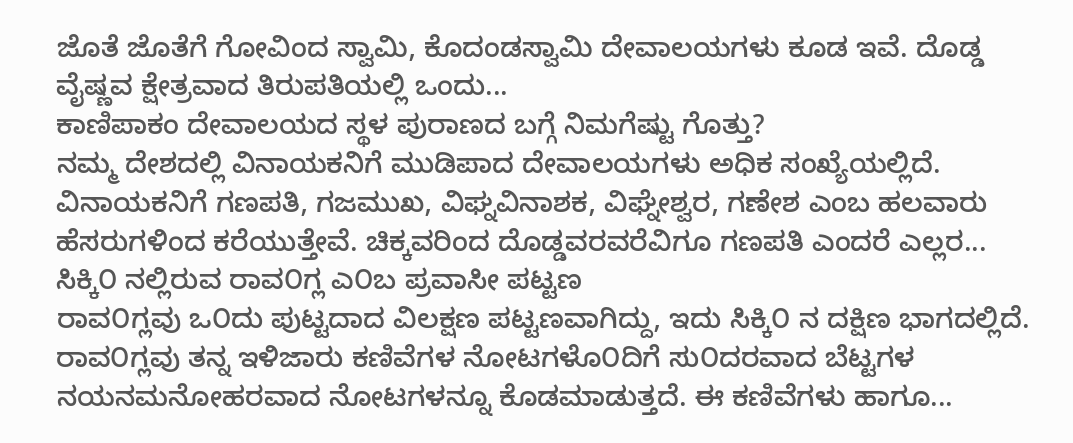ಜೊತೆ ಜೊತೆಗೆ ಗೋವಿಂದ ಸ್ವಾಮಿ, ಕೊದಂಡಸ್ವಾಮಿ ದೇವಾಲಯಗಳು ಕೂಡ ಇವೆ. ದೊಡ್ಡ ವೈಷ್ಣವ ಕ್ಷೇತ್ರವಾದ ತಿರುಪತಿಯಲ್ಲಿ ಒಂದು...
ಕಾಣಿಪಾಕಂ ದೇವಾಲಯದ ಸ್ಥಳ ಪುರಾಣದ ಬಗ್ಗೆ ನಿಮಗೆಷ್ಟು ಗೊತ್ತು?
ನಮ್ಮ ದೇಶದಲ್ಲಿ ವಿನಾಯಕನಿಗೆ ಮುಡಿಪಾದ ದೇವಾಲಯಗಳು ಅಧಿಕ ಸಂಖ್ಯೆಯಲ್ಲಿದೆ. ವಿನಾಯಕನಿಗೆ ಗಣಪತಿ, ಗಜಮುಖ, ವಿಘ್ನವಿನಾಶಕ, ವಿಘ್ನೇಶ್ವರ, ಗಣೇಶ ಎಂಬ ಹಲವಾರು ಹೆಸರುಗಳಿಂದ ಕರೆಯುತ್ತೇವೆ. ಚಿಕ್ಕವರಿಂದ ದೊಡ್ಡವರವರೆವಿಗೂ ಗಣಪತಿ ಎಂದರೆ ಎಲ್ಲರ...
ಸಿಕ್ಕಿ೦ ನಲ್ಲಿರುವ ರಾವ೦ಗ್ಲ ಎ೦ಬ ಪ್ರವಾಸೀ ಪಟ್ಟಣ
ರಾವ೦ಗ್ಲವು ಒ೦ದು ಪುಟ್ಟದಾದ ವಿಲಕ್ಷಣ ಪಟ್ಟಣವಾಗಿದ್ದು, ಇದು ಸಿಕ್ಕಿ೦ ನ ದಕ್ಷಿಣ ಭಾಗದಲ್ಲಿದೆ. ರಾವ೦ಗ್ಲವು ತನ್ನ ಇಳಿಜಾರು ಕಣಿವೆಗಳ ನೋಟಗಳೊ೦ದಿಗೆ ಸು೦ದರವಾದ ಬೆಟ್ಟಗಳ ನಯನಮನೋಹರವಾದ ನೋಟಗಳನ್ನೂ ಕೊಡಮಾಡುತ್ತದೆ. ಈ ಕಣಿವೆಗಳು ಹಾಗೂ...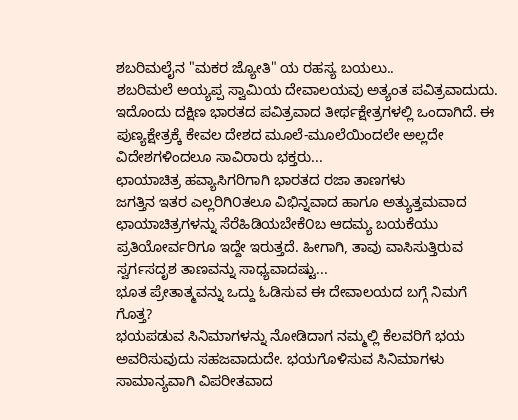ಶಬರಿಮಲೈನ "ಮಕರ ಜ್ಯೋತಿ" ಯ ರಹಸ್ಯ ಬಯಲು..
ಶಬರಿಮಲೆ ಅಯ್ಯಪ್ಪ ಸ್ವಾಮಿಯ ದೇವಾಲಯವು ಅತ್ಯಂತ ಪವಿತ್ರವಾದುದು. ಇದೊಂದು ದಕ್ಷಿಣ ಭಾರತದ ಪವಿತ್ರವಾದ ತೀರ್ಥಕ್ಷೇತ್ರಗಳಲ್ಲಿ ಒಂದಾಗಿದೆ. ಈ ಪುಣ್ಯಕ್ಷೇತ್ರಕ್ಕೆ ಕೇವಲ ದೇಶದ ಮೂಲೆ-ಮೂಲೆಯಿಂದಲೇ ಅಲ್ಲದೇ ವಿದೇಶಗಳಿಂದಲೂ ಸಾವಿರಾರು ಭಕ್ತರು...
ಛಾಯಾಚಿತ್ರ ಹವ್ಯಾಸಿಗರಿಗಾಗಿ ಭಾರತದ ರಜಾ ತಾಣಗಳು
ಜಗತ್ತಿನ ಇತರ ಎಲ್ಲರಿಗಿ೦ತಲೂ ವಿಭಿನ್ನವಾದ ಹಾಗೂ ಅತ್ಯುತ್ತಮವಾದ ಛಾಯಾಚಿತ್ರಗಳನ್ನು ಸೆರೆಹಿಡಿಯಬೇಕೆ೦ಬ ಆದಮ್ಯ ಬಯಕೆಯು ಪ್ರತಿಯೋರ್ವರಿಗೂ ಇದ್ದೇ ಇರುತ್ತದೆ. ಹೀಗಾಗಿ, ತಾವು ವಾಸಿಸುತ್ತಿರುವ ಸ್ವರ್ಗಸದೃಶ ತಾಣವನ್ನು ಸಾಧ್ಯವಾದಷ್ಟು...
ಭೂತ ಪ್ರೇತಾತ್ಮವನ್ನು ಒದ್ದು ಓಡಿಸುವ ಈ ದೇವಾಲಯದ ಬಗ್ಗೆ ನಿಮಗೆ ಗೊತ್ತ?
ಭಯಪಡುವ ಸಿನಿಮಾಗಳನ್ನು ನೋಡಿದಾಗ ನಮ್ಮಲ್ಲಿ ಕೆಲವರಿಗೆ ಭಯ ಅವರಿಸುವುದು ಸಹಜವಾದುದೇ. ಭಯಗೊಳಿಸುವ ಸಿನಿಮಾಗಳು ಸಾಮಾನ್ಯವಾಗಿ ವಿಪರೀತವಾದ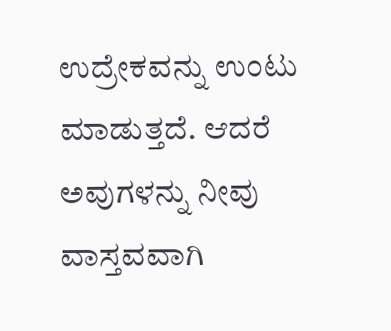ಉದ್ರೇಕವನ್ನು ಉಂಟು ಮಾಡುತ್ತದೆ. ಆದರೆ ಅವುಗಳನ್ನು ನೀವು ವಾಸ್ತವವಾಗಿ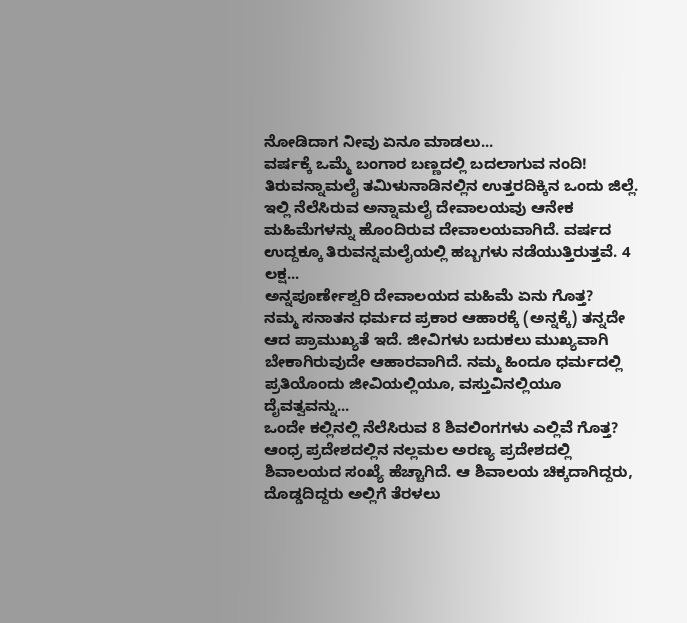ನೋಡಿದಾಗ ನೀವು ಏನೂ ಮಾಡಲು...
ವರ್ಷಕ್ಕೆ ಒಮ್ಮೆ ಬಂಗಾರ ಬಣ್ಣದಲ್ಲಿ ಬದಲಾಗುವ ನಂದಿ!
ತಿರುವನ್ನಾಮಲೈ ತಮಿಳುನಾಡಿನಲ್ಲಿನ ಉತ್ತರದಿಕ್ಕಿನ ಒಂದು ಜಿಲ್ಲೆ. ಇಲ್ಲಿ ನೆಲೆಸಿರುವ ಅನ್ನಾಮಲೈ ದೇವಾಲಯವು ಆನೇಕ ಮಹಿಮೆಗಳನ್ನು ಹೊಂದಿರುವ ದೇವಾಲಯವಾಗಿದೆ. ವರ್ಷದ ಉದ್ದಕ್ಕೂ ತಿರುವನ್ನಮಲೈಯಲ್ಲಿ ಹಬ್ಬಗಳು ನಡೆಯುತ್ತಿರುತ್ತವೆ. 4 ಲಕ್ಷ...
ಅನ್ನಪೂರ್ಣೇಶ್ವರಿ ದೇವಾಲಯದ ಮಹಿಮೆ ಏನು ಗೊತ್ತ?
ನಮ್ಮ ಸನಾತನ ಧರ್ಮದ ಪ್ರಕಾರ ಆಹಾರಕ್ಕೆ (ಅನ್ನಕ್ಕೆ) ತನ್ನದೇ ಆದ ಪ್ರಾಮುಖ್ಯತೆ ಇದೆ. ಜೀವಿಗಳು ಬದುಕಲು ಮುಖ್ಯವಾಗಿ ಬೇಕಾಗಿರುವುದೇ ಆಹಾರವಾಗಿದೆ. ನಮ್ಮ ಹಿಂದೂ ಧರ್ಮದಲ್ಲಿ ಪ್ರತಿಯೊಂದು ಜೀವಿಯಲ್ಲಿಯೂ, ವಸ್ತುವಿನಲ್ಲಿಯೂ ದೈವತ್ವವನ್ನು...
ಒಂದೇ ಕಲ್ಲಿನಲ್ಲಿ ನೆಲೆಸಿರುವ 8 ಶಿವಲಿಂಗಗಳು ಎಲ್ಲಿವೆ ಗೊತ್ತ?
ಆಂಧ್ರ ಪ್ರದೇಶದಲ್ಲಿನ ನಲ್ಲಮಲ ಅರಣ್ಯ ಪ್ರದೇಶದಲ್ಲಿ ಶಿವಾಲಯದ ಸಂಖ್ಯೆ ಹೆಚ್ಚಾಗಿದೆ. ಆ ಶಿವಾಲಯ ಚಿಕ್ಕದಾಗಿದ್ದರು, ದೊಡ್ಡದಿದ್ದರು ಅಲ್ಲಿಗೆ ತೆರಳಲು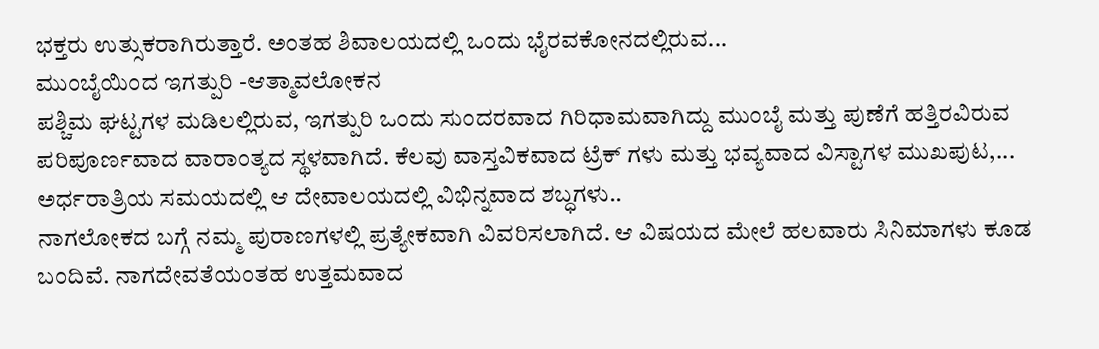ಭಕ್ತರು ಉತ್ಸುಕರಾಗಿರುತ್ತಾರೆ. ಅಂತಹ ಶಿವಾಲಯದಲ್ಲಿ ಒಂದು ಭೈರವಕೋನದಲ್ಲಿರುವ...
ಮುಂಬೈಯಿಂದ ಇಗತ್ಪುರಿ -ಆತ್ಮಾವಲೋಕನ
ಪಶ್ಚಿಮ ಘಟ್ಟಗಳ ಮಡಿಲಲ್ಲಿರುವ, ಇಗತ್ಪುರಿ ಒಂದು ಸುಂದರವಾದ ಗಿರಿಧಾಮವಾಗಿದ್ದು ಮುಂಬೈ ಮತ್ತು ಪುಣೆಗೆ ಹತ್ತಿರವಿರುವ ಪರಿಪೂರ್ಣವಾದ ವಾರಾಂತ್ಯದ ಸ್ಥಳವಾಗಿದೆ. ಕೆಲವು ವಾಸ್ತವಿಕವಾದ ಟ್ರೆಕ್ ಗಳು ಮತ್ತು ಭವ್ಯವಾದ ವಿಸ್ಟಾಗಳ ಮುಖಪುಟ,...
ಅರ್ಧರಾತ್ರಿಯ ಸಮಯದಲ್ಲಿ ಆ ದೇವಾಲಯದಲ್ಲಿ ವಿಭಿನ್ನವಾದ ಶಬ್ಧಗಳು..
ನಾಗಲೋಕದ ಬಗ್ಗೆ ನಮ್ಮ ಪುರಾಣಗಳಲ್ಲಿ ಪ್ರತ್ಯೇಕವಾಗಿ ವಿವರಿಸಲಾಗಿದೆ. ಆ ವಿಷಯದ ಮೇಲೆ ಹಲವಾರು ಸಿನಿಮಾಗಳು ಕೂಡ ಬಂದಿವೆ. ನಾಗದೇವತೆಯಂತಹ ಉತ್ತಮವಾದ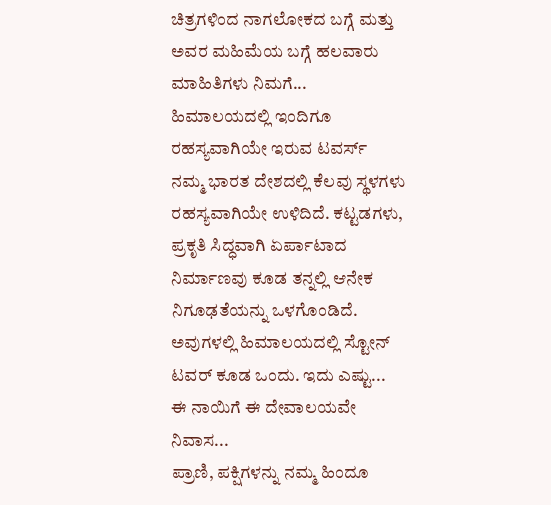ಚಿತ್ರಗಳಿಂದ ನಾಗಲೋಕದ ಬಗ್ಗೆ ಮತ್ತು ಅವರ ಮಹಿಮೆಯ ಬಗ್ಗೆ ಹಲವಾರು ಮಾಹಿತಿಗಳು ನಿಮಗೆ...
ಹಿಮಾಲಯದಲ್ಲಿ ಇಂದಿಗೂ ರಹಸ್ಯವಾಗಿಯೇ ಇರುವ ಟವರ್ಸ್
ನಮ್ಮ ಭಾರತ ದೇಶದಲ್ಲಿ ಕೆಲವು ಸ್ಥಳಗಳು ರಹಸ್ಯವಾಗಿಯೇ ಉಳಿದಿದೆ. ಕಟ್ಟಡಗಳು, ಪ್ರಕೃತಿ ಸಿದ್ಧವಾಗಿ ಏರ್ಪಾಟಾದ ನಿರ್ಮಾಣವು ಕೂಡ ತನ್ನಲ್ಲಿ ಆನೇಕ ನಿಗೂಢತೆಯನ್ನು ಒಳಗೊಂಡಿದೆ. ಅವುಗಳಲ್ಲಿ ಹಿಮಾಲಯದಲ್ಲಿ ಸ್ಟೋನ್ ಟವರ್ ಕೂಡ ಒಂದು. ಇದು ಎಷ್ಟು...
ಈ ನಾಯಿಗೆ ಈ ದೇವಾಲಯವೇ ನಿವಾಸ...
ಪ್ರಾಣಿ, ಪಕ್ಷಿಗಳನ್ನು ನಮ್ಮ ಹಿಂದೂ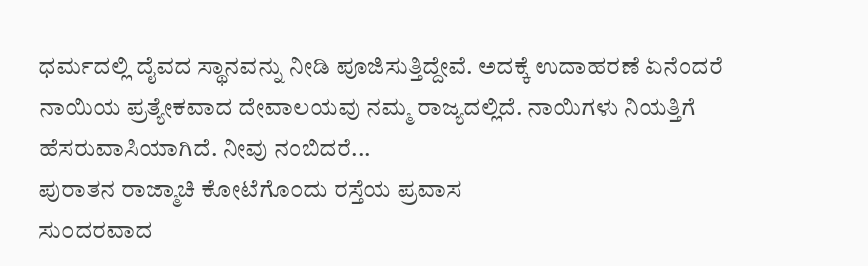ಧರ್ಮದಲ್ಲಿ ದೈವದ ಸ್ಥಾನವನ್ನು ನೀಡಿ ಪೂಜಿಸುತ್ತಿದ್ದೇವೆ. ಅದಕ್ಕೆ ಉದಾಹರಣೆ ಏನೆಂದರೆ ನಾಯಿಯ ಪ್ರತ್ಯೇಕವಾದ ದೇವಾಲಯವು ನಮ್ಮ ರಾಜ್ಯದಲ್ಲಿದೆ. ನಾಯಿಗಳು ನಿಯತ್ತಿಗೆ ಹೆಸರುವಾಸಿಯಾಗಿದೆ. ನೀವು ನಂಬಿದರೆ...
ಪುರಾತನ ರಾಜ್ಮಾಚಿ ಕೋಟೆಗೊ೦ದು ರಸ್ತೆಯ ಪ್ರವಾಸ
ಸು೦ದರವಾದ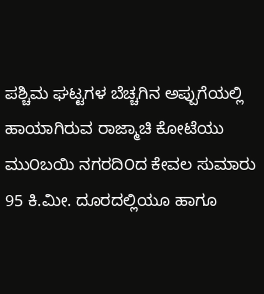ಪಶ್ಚಿಮ ಘಟ್ಟಗಳ ಬೆಚ್ಚಗಿನ ಅಪ್ಪುಗೆಯಲ್ಲಿ ಹಾಯಾಗಿರುವ ರಾಜ್ಮಾಚಿ ಕೋಟೆಯು ಮು೦ಬಯಿ ನಗರದಿ೦ದ ಕೇವಲ ಸುಮಾರು 95 ಕಿ.ಮೀ. ದೂರದಲ್ಲಿಯೂ ಹಾಗೂ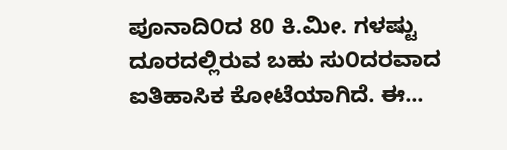ಪೂನಾದಿ೦ದ 80 ಕಿ.ಮೀ. ಗಳಷ್ಟು ದೂರದಲ್ಲಿರುವ ಬಹು ಸು೦ದರವಾದ ಐತಿಹಾಸಿಕ ಕೋಟೆಯಾಗಿದೆ. ಈ...